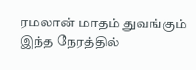ரமலான் மாதம் துவங்கும் இந்த நேரத்தில்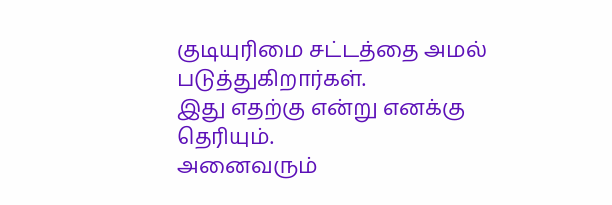குடியுரிமை சட்டத்தை அமல் படுத்துகிறார்கள்.
இது எதற்கு என்று எனக்கு தெரியும்.
அனைவரும்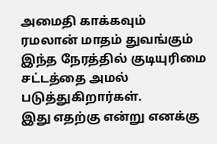அமைதி காக்கவும்
ரமலான் மாதம் துவங்கும் இந்த நேரத்தில் குடியுரிமை சட்டத்தை அமல் படுத்துகிறார்கள்.
இது எதற்கு என்று எனக்கு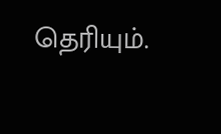தெரியும்.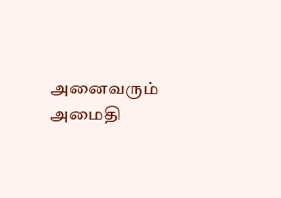அனைவரும் அமைதி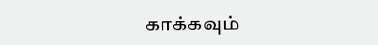காக்கவும்